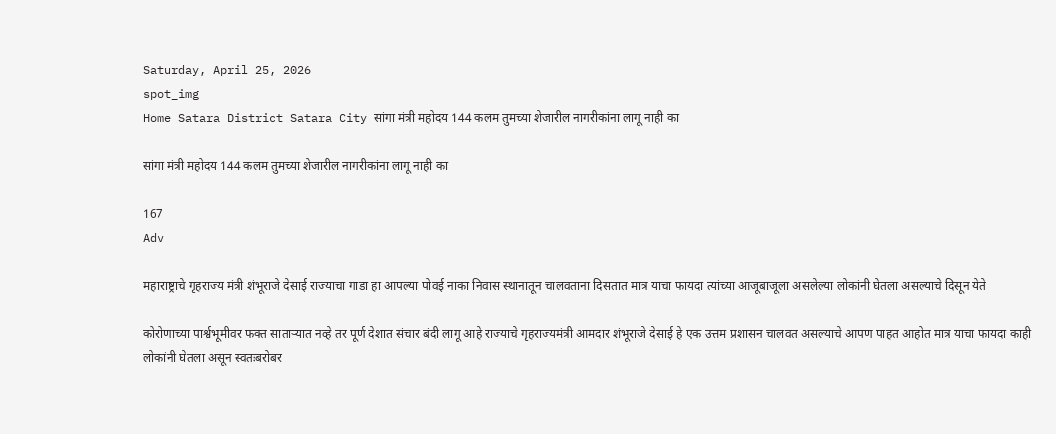Saturday, April 25, 2026
spot_img
Home Satara District Satara City सांगा मंत्री महोदय 144 कलम तुमच्या शेजारील नागरीकांना लागू नाही का

सांगा मंत्री महोदय 144 कलम तुमच्या शेजारील नागरीकांना लागू नाही का

167
Adv

महाराष्ट्राचे गृहराज्य मंत्री शंभूराजे देसाई राज्याचा गाडा हा आपल्या पोवई नाका निवास स्थानातून चालवताना दिसतात मात्र याचा फायदा त्यांच्या आजूबाजूला असलेल्या लोकांनी घेतला असल्याचे दिसून येते

कोरोणाच्या पार्श्वभूमीवर फक्त सातार्‍यात नव्हे तर पूर्ण देशात संचार बंदी लागू आहे राज्याचे गृहराज्यमंत्री आमदार शंभूराजे देसाई हे एक उत्तम प्रशासन चालवत असल्याचे आपण पाहत आहोत मात्र याचा फायदा काही लोकांनी घेतला असून स्वतःबरोबर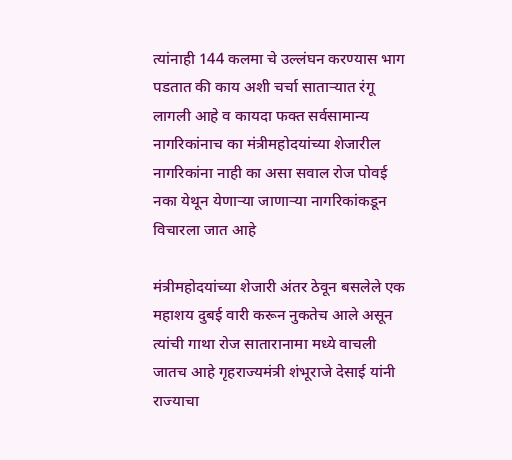त्यांनाही 144 कलमा चे उल्लंघन करण्यास भाग पडतात की काय अशी चर्चा साताऱ्यात रंगू लागली आहे व कायदा फक्त सर्वसामान्य नागरिकांनाच का मंत्रीमहोदयांच्या शेजारील नागरिकांना नाही का असा सवाल रोज पोवई नका येथून येणाऱ्या जाणार्‍या नागरिकांकडून विचारला जात आहे

मंत्रीमहोदयांच्या शेजारी अंतर ठेवून बसलेले एक महाशय दुबई वारी करून नुकतेच आले असून त्यांची गाथा रोज सातारानामा मध्ये वाचली जातच आहे गृहराज्यमंत्री शंभूराजे देसाई यांनी राज्याचा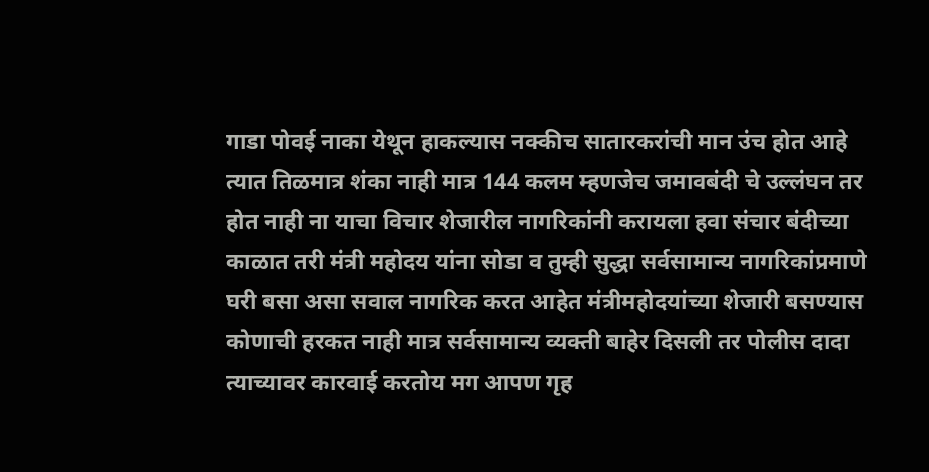गाडा पोवई नाका येथून हाकल्यास नक्कीच सातारकरांची मान उंच होत आहे त्यात तिळमात्र शंका नाही मात्र 144 कलम म्हणजेच जमावबंदी चे उल्लंघन तर होत नाही ना याचा विचार शेजारील नागरिकांनी करायला हवा संचार बंदीच्या काळात तरी मंत्री महोदय यांना सोडा व तुम्ही सुद्धा सर्वसामान्य नागरिकांप्रमाणे घरी बसा असा सवाल नागरिक करत आहेत मंत्रीमहोदयांच्या शेजारी बसण्यास कोणाची हरकत नाही मात्र सर्वसामान्य व्यक्ती बाहेर दिसली तर पोलीस दादा त्याच्यावर कारवाई करतोय मग आपण गृह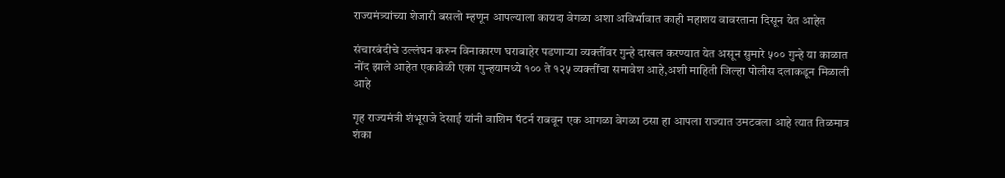राज्यमंत्र्यांच्या शेजारी बसलो म्हणून आपल्याला कायदा वेगळा अशा अविर्भावात काही महाशय वावरताना दिसून येत आहेत

संचारबंदीचे उल्लंघन करुन विनाकारण घराबाहेर पडणाऱ्या व्यक्तींवर गुन्हे दाखल करण्यात येत असून सुमारे ५०० गुन्हे या काळात नोंद झाले आहेत एकावेळी एका गुन्हयामध्ये १०० ते १२५ व्यक्तींचा समावेश आहे,अशी माहिती जिल्हा पोलीस दलाकडून मिळाली आहे

गृह राज्यमंत्री शंभूराजे देसाई यांनी वाशिम पॅटर्न राबवून एक आगळा वेगळा ठसा हा आपला राज्यात उमटवला आहे त्यात तिळमात्र शंका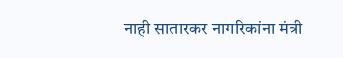नाही सातारकर नागरिकांना मंत्री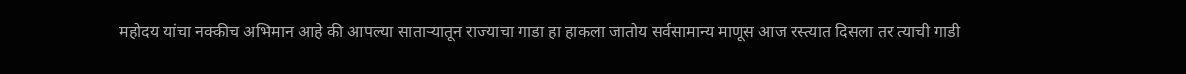महोदय यांचा नक्कीच अभिमान आहे की आपल्या साताऱ्यातून राज्याचा गाडा हा हाकला जातोय सर्वसामान्य माणूस आज रस्त्यात दिसला तर त्याची गाडी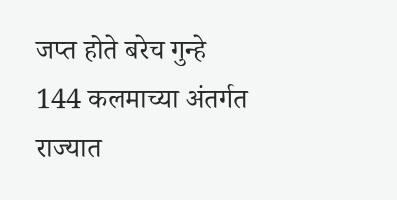जप्त होते बरेच गुन्हे 144 कलमाच्या अंतर्गत राज्यात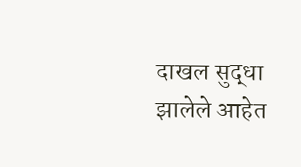दाखल सुद्धा झालेले आहेत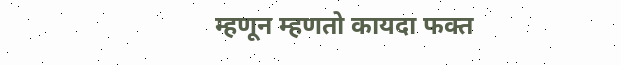म्हणून म्हणतो कायदा फक्त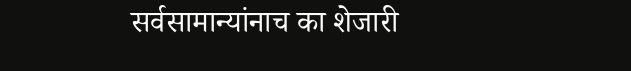सर्वसामान्यांनाच का शेजारी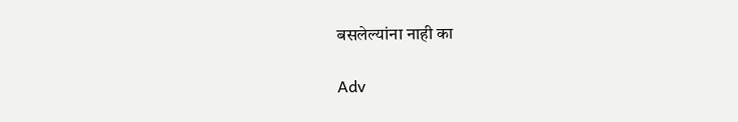बसलेल्यांना नाही का

Adv